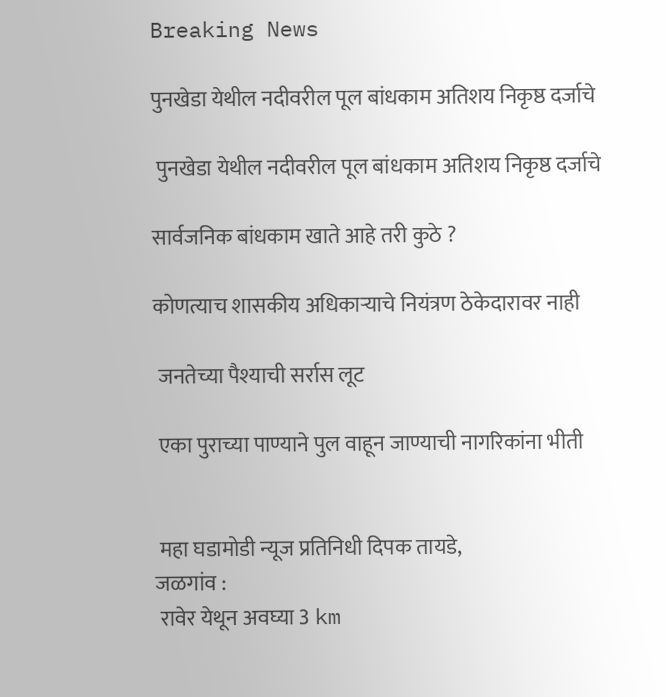Breaking News

पुनखेडा येथील नदीवरील पूल बांधकाम अतिशय निकृष्ठ दर्जाचे

 पुनखेडा येथील नदीवरील पूल बांधकाम अतिशय निकृष्ठ दर्जाचे

सार्वजनिक बांधकाम खाते आहे तरी कुठे ?

कोणत्याच शासकीय अधिकाऱ्याचे नियंत्रण ठेकेदारावर नाही

 जनतेच्या पैश्याची सर्रास लूट

 एका पुराच्या पाण्याने पुल वाहून जाण्याची नागरिकांना भीती


 महा घडामोडी न्यूज प्रतिनिधी दिपक तायडे,
जळगांव :
 रावेर येथून अवघ्या 3 km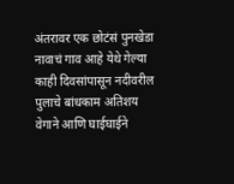अंतरावर एक छोटंसं पुनखेडा नावाचं गाव आहे येथे गेल्या काही दिवसांपासून नदीवरील पुलाचे बांधकाम अतिशय वेगाने आणि घाईघाईने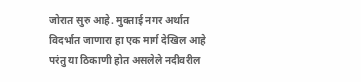जोरात सुरु आहे. मुक्ताई नगर अर्थात विदर्भात जाणारा हा एक मार्ग देखिल आहे परंतु या ठिकाणी होत असलेले नदीवरील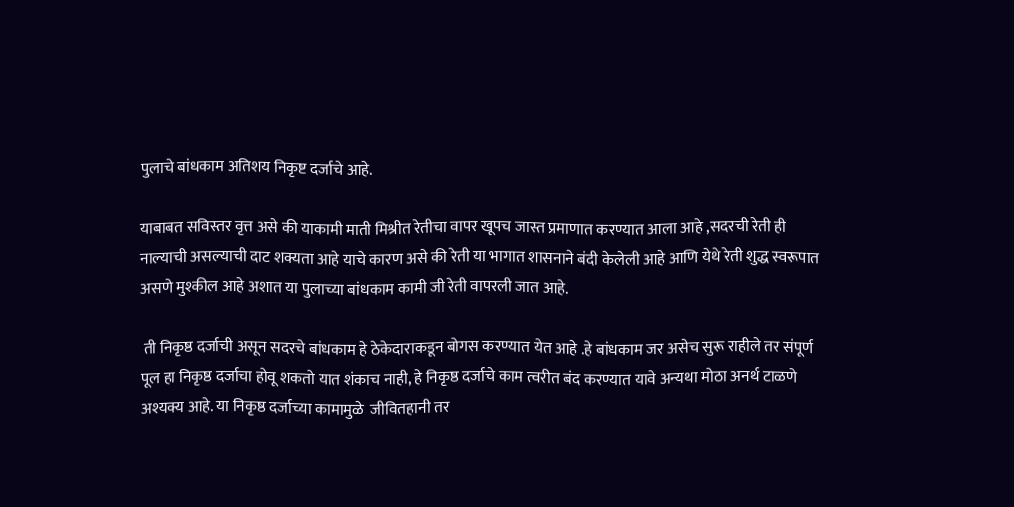पुलाचे बांधकाम अतिशय निकृष्ट दर्जाचे आहे.

याबाबत सविस्तर वृत्त असे की याकामी माती मिश्रीत रेतीचा वापर खूपच जास्त प्रमाणात करण्यात आला आहे ,सदरची रेती ही नाल्याची असल्याची दाट शक्यता आहे याचे कारण असे की रेती या भागात शासनाने बंदी केलेली आहे आणि येथे रेती शुद्ध स्वरूपात असणे मुश्कील आहे अशात या पुलाच्या बांधकाम कामी जी रेती वापरली जात आहे.

 ती निकृष्ठ दर्जाची असून सदरचे बांधकाम हे ठेकेदाराकडून बोगस करण्यात येत आहे .हे बांधकाम जर असेच सुरू राहीले तर संपूर्ण पूल हा निकृष्ठ दर्जाचा होवू शकतो यात शंकाच नाही, हे निकृष्ठ दर्जाचे काम त्वरीत बंद करण्यात यावे अन्यथा मोठा अनर्थ टाळणे अश्यक्य आहे. या निकृष्ठ दर्जाच्या कामामुळे  जीवितहानी तर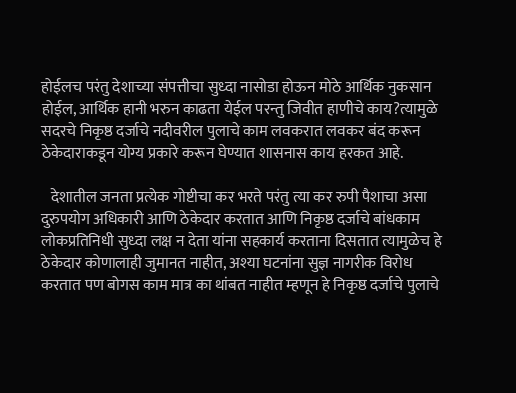होईलच परंतु देशाच्या संपत्तीचा सुध्दा नासोडा होऊन मोठे आर्थिक नुकसान होईल, आर्थिक हानी भरुन काढता येईल परन्तु जिवीत हाणीचे काय?त्यामुळे सदरचे निकृष्ठ दर्जाचे नदीवरील पुलाचे काम लवकरात लवकर बंद करून ठेकेदाराकडून योग्य प्रकारे करून घेण्यात शासनास काय हरकत आहे.

   देशातील जनता प्रत्येक गोष्टीचा कर भरते परंतु त्या कर रुपी पैशाचा असा दुरुपयोग अधिकारी आणि ठेकेदार करतात आणि निकृष्ठ दर्जाचे बांधकाम लोकप्रतिनिधी सुध्दा लक्ष न देता यांना सहकार्य करताना दिसतात त्यामुळेच हे ठेकेदार कोणालाही जुमानत नाहीत, अश्या घटनांना सुज्ञ नागरीक विरोध करतात पण बोगस काम मात्र का थांबत नाहीत म्हणून हे निकृष्ठ दर्जाचे पुलाचे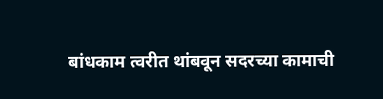बांधकाम त्वरीत थांबवून सदरच्या कामाची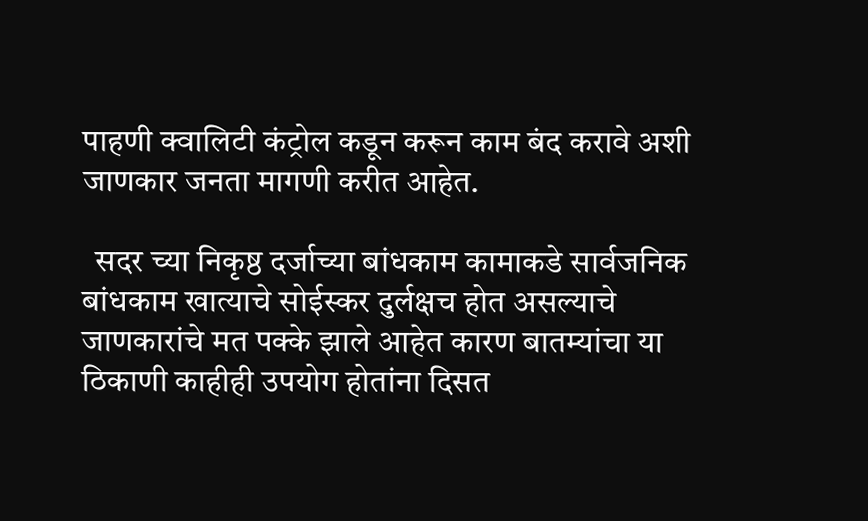पाहणी क्वालिटी कंट्रोल कडून करून काम बंद करावे अशी जाणकार जनता मागणी करीत आहेत.

  सदर च्या निकृष्ठ दर्जाच्या बांधकाम कामाकडे सार्वजनिक बांधकाम खात्याचे सोईस्कर दुर्लक्षच होत असल्याचे जाणकारांचे मत पक्के झाले आहेत कारण बातम्यांचा या ठिकाणी काहीही उपयोग होतांना दिसत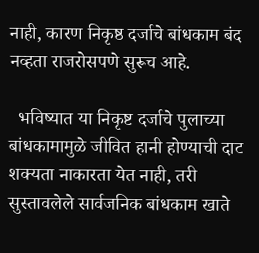नाही, कारण निकृष्ठ दर्जाचे बांधकाम बंद नव्हता राजरोसपणे सुरूच आहे.

  भविष्यात या निकृष्ट दर्जाचे पुलाच्या बांधकामामुळे जीवित हानी होण्याची दाट शक्यता नाकारता येत नाही, तरी सुस्तावलेले सार्वजनिक बांधकाम खाते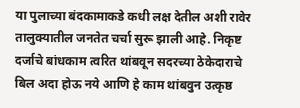या पुलाच्या बंदकामाकडे कधी लक्ष देतील अशी रावेर तालुक्यातील जनतेत चर्चा सुरू झाली आहे. निकृष्ट दर्जाचे बांधकाम त्वरित थांबवून सदरच्या ठेकेदाराचे बिल अदा होऊ नये आणि हे काम थांबवुन उत्कृष्ठ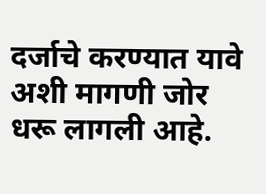दर्जाचे करण्यात यावे अशी मागणी जोर धरू लागली आहे.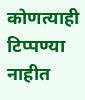कोणत्याही टिप्पण्‍या नाहीत